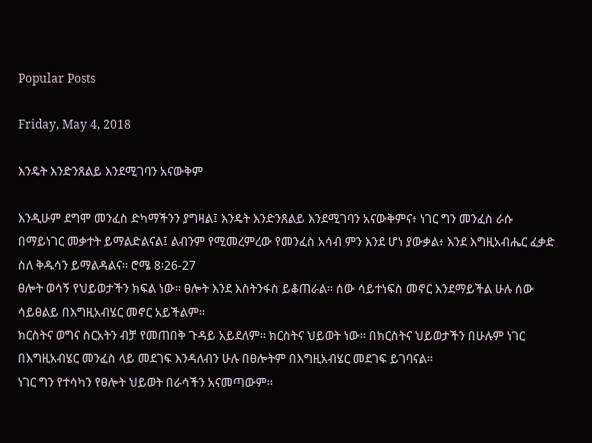Popular Posts

Friday, May 4, 2018

እንዴት እንድንጸልይ እንደሚገባን አናውቅም

እንዲሁም ደግሞ መንፈስ ድካማችንን ያግዛል፤ እንዴት እንድንጸልይ እንደሚገባን አናውቅምና፥ ነገር ግን መንፈስ ራሱ በማይነገር መቃተት ይማልድልናል፤ ልብንም የሚመረምረው የመንፈስ አሳብ ምን እንደ ሆነ ያውቃል፥ እንደ እግዚአብሔር ፈቃድ ስለ ቅዱሳን ይማልዳልና። ሮሜ 8፡26-27
ፀሎት ወሳኝ የህይወታችን ክፍል ነው፡፡ ፀሎት እንደ እስትንፋስ ይቆጠራል፡፡ ሰው ሳይተነፍስ መኖር እንደማይችል ሁሉ ሰው ሳይፀልይ በእግዚአብሄር መኖር አይችልም፡፡
ክርስትና ወግና ስርአትን ብቻ የመጠበቅ ጉዳይ አይደለም፡፡ ክርስትና ህይወት ነው፡፡ በክርስትና ህይወታችን በሁሉም ነገር በእግዚአብሄር መንፈስ ላይ መደገፍ እንዳለብን ሁሉ በፀሎትም በእግዚአብሄር መደገፍ ይገባናል፡፡
ነገር ግን የተሳካን የፀሎት ህይወት በራሳችን አናመጣውም፡፡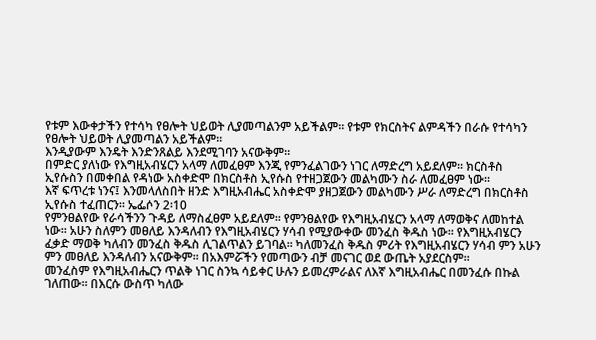የቱም እውቀታችን የተሳካ የፀሎት ህይወት ሊያመጣልንም አይችልም፡፡ የቱም የክርስትና ልምዳችን በራሱ የተሳካን የፀሎት ህይወት ሊያመጣልን አይችልም፡፡
እንዲያውም እንዴት እንድንጸልይ እንደሚገባን አናውቅም፡፡
በምድር ያለነው የእግዚአብሄርን አላማ ለመፈፀም እንጂ የምንፈልገውን ነገር ለማድረግ አይደለም፡፡ ክርስቶስ ኢየሱስን በመቀበል የዳነው አስቀድሞ በክርስቶስ ኢየሱስ የተዘጋጀውን መልካሙን ስራ ለመፈፀም ነው፡፡
እኛ ፍጥረቱ ነንና፤ እንመላለስበት ዘንድ እግዚአብሔር አስቀድሞ ያዘጋጀውን መልካሙን ሥራ ለማድረግ በክርስቶስ ኢየሱስ ተፈጠርን። ኤፌሶን 2፡10
የምንፀልየው የራሳችንን ጉዳይ ለማስፈፀም አይደለም፡፡ የምንፀልየው የእግዚአብሄርን አላማ ለማወቅና ለመከተል ነው፡፡ አሁን ስለምን መፀለይ እንዳለብን የእግዚአብሄርን ሃሳብ የሚያውቀው መንፈስ ቅዱስ ነው፡፡ የእግዚአብሄርን ፈቃድ ማወቅ ካለብን መንፈስ ቅዱስ ሊገልጥልን ይገባል፡፡ ካለመንፈስ ቅዱስ ምሪት የእግዚአብሄርን ሃሳብ ምን አሁን ምን መፀለይ እንዳለብን አናውቅም፡፡ በአእምሯችን የመጣውን ብቻ መናገር ወደ ውጤት አያደርስም፡፡
መንፈስም የእግዚአብሔርን ጥልቅ ነገር ስንኳ ሳይቀር ሁሉን ይመረምራልና ለእኛ እግዚአብሔር በመንፈሱ በኩል ገለጠው። በእርሱ ውስጥ ካለው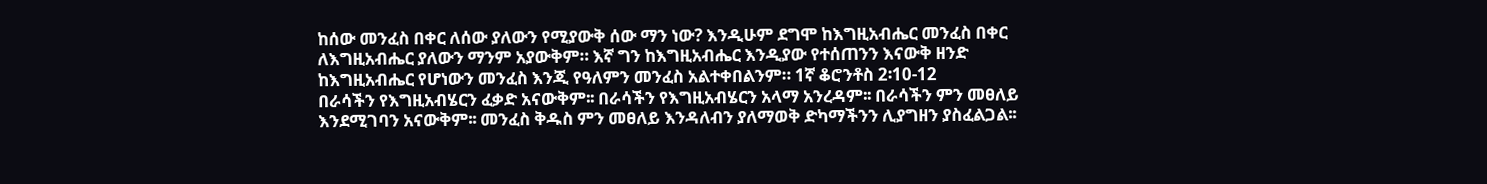ከሰው መንፈስ በቀር ለሰው ያለውን የሚያውቅ ሰው ማን ነው? እንዲሁም ደግሞ ከእግዚአብሔር መንፈስ በቀር ለእግዚአብሔር ያለውን ማንም አያውቅም። እኛ ግን ከእግዚአብሔር እንዲያው የተሰጠንን እናውቅ ዘንድ ከእግዚአብሔር የሆነውን መንፈስ እንጂ የዓለምን መንፈስ አልተቀበልንም። 1ኛ ቆሮንቶስ 2፡10-12
በራሳችን የእግዚአብሄርን ፈቃድ አናውቅም፡፡ በራሳችን የእግዚአብሄርን አላማ አንረዳም፡፡ በራሳችን ምን መፀለይ እንደሚገባን አናውቅም፡፡ መንፈስ ቅዱስ ምን መፀለይ እንዳለብን ያለማወቅ ድካማችንን ሊያግዘን ያስፈልጋል፡፡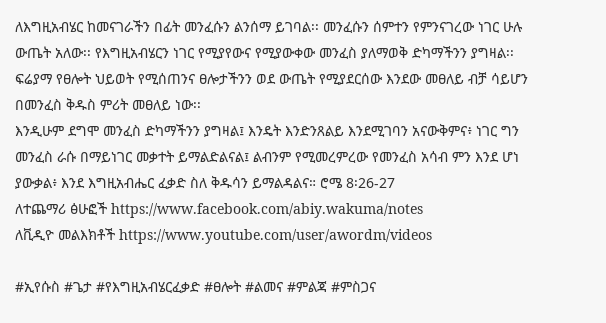ለእግዚአብሄር ከመናገራችን በፊት መንፈሱን ልንሰማ ይገባል፡፡ መንፈሱን ሰምተን የምንናገረው ነገር ሁሉ ውጤት አለው፡፡ የእግዚአብሄርን ነገር የሚያየውና የሚያውቀው መንፈስ ያለማወቅ ድካማችንን ያግዛል፡፡
ፍሬያማ የፀሎት ህይወት የሚሰጠንና ፀሎታችንን ወደ ውጤት የሚያደርሰው እንደው መፀለይ ብቻ ሳይሆን በመንፈስ ቅዱስ ምሪት መፀለይ ነው፡፡
እንዲሁም ደግሞ መንፈስ ድካማችንን ያግዛል፤ እንዴት እንድንጸልይ እንደሚገባን አናውቅምና፥ ነገር ግን መንፈስ ራሱ በማይነገር መቃተት ይማልድልናል፤ ልብንም የሚመረምረው የመንፈስ አሳብ ምን እንደ ሆነ ያውቃል፥ እንደ እግዚአብሔር ፈቃድ ስለ ቅዱሳን ይማልዳልና። ሮሜ 8፡26-27
ለተጨማሪ ፅሁፎች https://www.facebook.com/abiy.wakuma/notes
ለቪዲዮ መልእክቶች https://www.youtube.com/user/awordm/videos

#ኢየሱስ #ጌታ #የእግዚአብሄርፈቃድ #ፀሎት #ልመና #ምልጃ #ምስጋና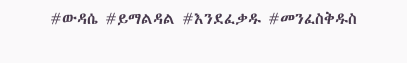#ውዳሴ #ይማልዳል #እንደፈቃዱ #መንፈስቅዱስ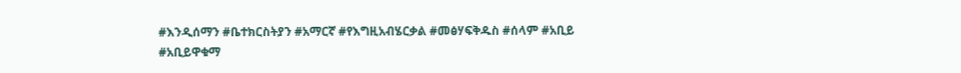#እንዲሰማን #ቤተክርስትያን #አማርኛ #የእግዚአብሄርቃል #መፅሃፍቅዱስ #ሰላም #አቢይ #አቢይዋቁማ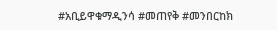#አቢይዋቁማዲንሳ #መጠየቅ #መንበርከክ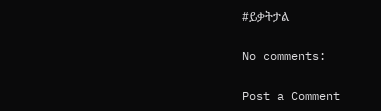#ይቃትታል

No comments:

Post a Comment